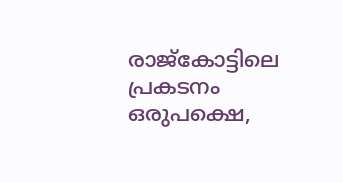രാജ്‌കോട്ടിലെ പ്രകടനം ഒരുപക്ഷെ,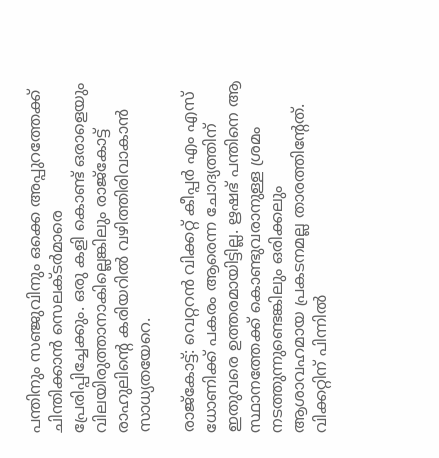പന്തിനും സഞ്ജുവിനും ഒക്കെ അപ്പുറത്തേക്ക് ചിന്തിക്കാന്‍ സെലക്ടര്‍മാരെ പ്രേരിപ്പിച്ചേക്കും. ഒരു കളി കൊണ്ട് ഒരാളെയും വിലയിരുത്താനാകില്ലെങ്കിലും രാജ്‌കോട്ട് രാഹുലിന്റെ കരിയറില്‍ വഴിത്തിരിവാകാന്‍ സാധ്യതയേറെ.

രാജ്‌കോട്ട്: വെറ്ററന്‍ വിക്കറ്റ് കീപ്പര്‍ എം എസ് ധോണിക്ക് പകരം ആരെന്ന ചോദ്യത്തിന് ഇതുവരെ ഉത്തരമായിട്ടില്ല. ഋഷഭ് പന്തിനെ ആ സ്ഥാനത്തേക്ക് കൊണ്ടുവരാനുള്ള ശ്രമം നടത്തുന്നുണ്ടെങ്കിലും ഒരിക്കലും ആശാവഹമായ പ്രകടനമല്ല താരത്തിന്റേത്. വിക്കറ്റിന് പിന്നില്‍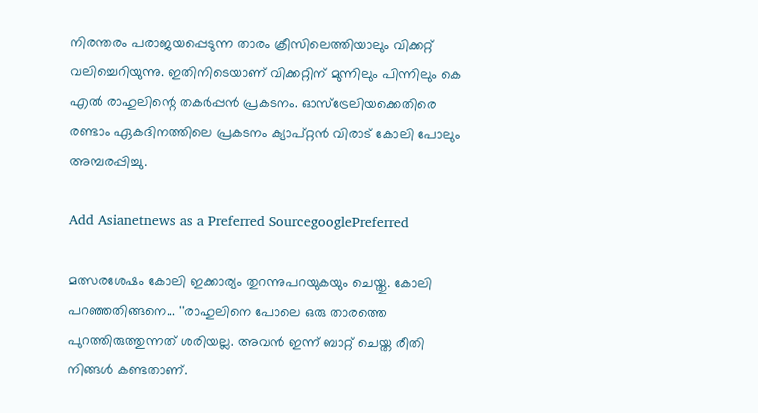നിരന്തരം പരാജയപ്പെടുന്ന താരം ക്രീസിലെത്തിയാലും വിക്കറ്റ് വലിച്ചെറിയുന്നു. ഇതിനിടെയാണ് വിക്കറ്റിന് മുന്നിലും പിന്നിലും കെ എല്‍ രാഹുലിന്റെ തകര്‍പ്പന്‍ പ്രകടനം. ഓസ്‌ട്രേലിയക്കെതിരെ രണ്ടാം ഏകദിനത്തിലെ പ്രകടനം ക്യാപ്റ്റന്‍ വിരാട് കോലി പോലും അമ്പരപ്പിച്ചു.

Add Asianetnews as a Preferred SourcegooglePreferred

മത്സരശേഷം കോലി ഇക്കാര്യം തുറന്നുപറയുകയും ചെയ്തു. കോലി പറഞ്ഞതിങ്ങനെ... ''രാഹുലിനെ പോലെ ഒരു താരത്തെ പുറത്തിരുത്തുന്നത് ശരിയല്ല. അവന്‍ ഇന്ന് ബാറ്റ് ചെയ്ത രീതി നിങ്ങള്‍ കണ്ടതാണ്.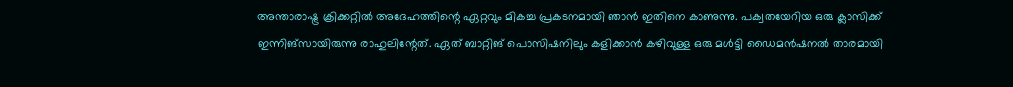അന്താരാഷ്ട്ര ക്രിക്കറ്റില്‍ അദേഹത്തിന്റെ ഏറ്റവും മികച്ച പ്രകടനമായി ഞാന്‍ ഇതിനെ കാണുന്നു. പക്വതയേറിയ ഒരു ക്ലാസിക്ക് ഇന്നിങ്‌സായിരുന്നു രാഹുലിന്റേത്. ഏത് ബാറ്റിങ് പൊസിഷനിലും കളിക്കാന്‍ കഴിവുള്ള ഒരു മള്‍ട്ടി ഡൈമന്‍ഷനല്‍ താരമായി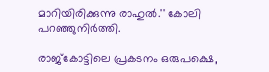മാറിയിരിക്കുന്നു രാഹുല്‍.'' കോലി പറഞ്ഞുനിര്‍ത്തി.

രാജ്‌കോട്ടിലെ പ്രകടനം ഒരുപക്ഷെ,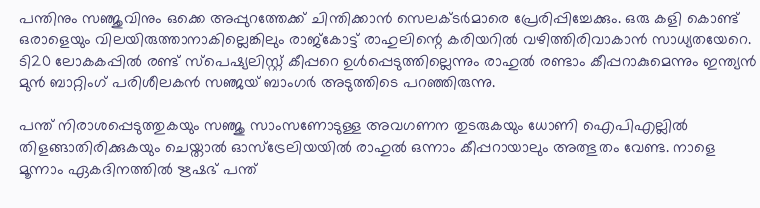പന്തിനും സഞ്ജുവിനും ഒക്കെ അപ്പുറത്തേക്ക് ചിന്തിക്കാന്‍ സെലക്ടര്‍മാരെ പ്രേരിപ്പിച്ചേക്കും. ഒരു കളി കൊണ്ട് ഒരാളെയും വിലയിരുത്താനാകില്ലെങ്കിലും രാജ്‌കോട്ട് രാഹുലിന്റെ കരിയറില്‍ വഴിത്തിരിവാകാന്‍ സാധ്യതയേറെ. ടി20 ലോകകപ്പില്‍ രണ്ട് സ്‌പെഷ്യലിസ്റ്റ് കീപ്പറെ ഉള്‍പ്പെടുത്തില്ലെന്നും രാഹുല്‍ രണ്ടാം കീപ്പറാകുമെന്നും ഇന്ത്യന്‍ മുന്‍ ബാറ്റിംഗ് പരിശീലകന്‍ സഞ്ജയ് ബാംഗര്‍ അടുത്തിടെ പറഞ്ഞിരുന്നു.

പന്ത് നിരാശപ്പെടുത്തുകയും സഞ്ജു സാംസണോടുള്ള അവഗണന തുടരുകയും ധോണി ഐപിഎല്ലില്‍ തിളങ്ങാതിരിക്കുകയും ചെയ്താല്‍ ഓസ്‌ട്രേലിയയില്‍ രാഹുല്‍ ഒന്നാം കീപ്പറായാലും അത്ഭുതം വേണ്ട. നാളെ മൂന്നാം ഏകദിനത്തില്‍ ഋഷഭ് പന്ത്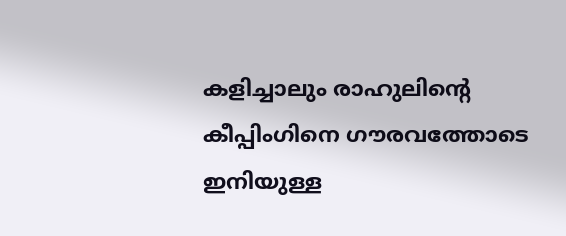കളിച്ചാലും രാഹുലിന്റെ കീപ്പിംഗിനെ ഗൗരവത്തോടെ ഇനിയുള്ള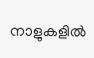നാളുകളില്‍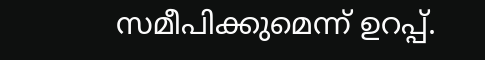സമീപിക്കുമെന്ന് ഉറപ്പ്.